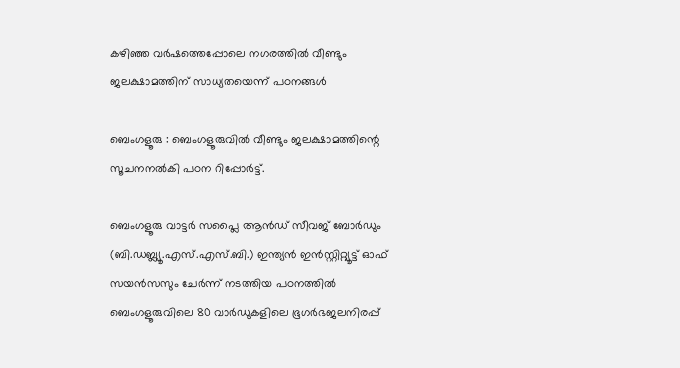കഴിഞ്ഞ വർഷത്തെപ്പോലെ നഗരത്തിൽ വീണ്ടും ജലക്ഷാമത്തിന് സാധ്യതയെന്ന് പഠനങ്ങൾ

ബെംഗളൂരു : ബെംഗളൂരുവിൽ വീണ്ടും ജലക്ഷാമത്തിന്റെ സൂചനനൽകി പഠന റിപ്പോർട്ട്.

ബെംഗളൂരു വാട്ടർ സപ്ലൈ ആൻഡ് സീവജ് ബോർഡും (ബി.ഡബ്ല്യൂ.എസ്.എസ്.ബി.) ഇന്ത്യൻ ഇൻസ്റ്റിറ്റ്യൂട്ട് ഓഫ് സയൻസസും ചേർന്ന് നടത്തിയ പഠനത്തിൽ ബെംഗളൂരുവിലെ 80 വാർഡുകളിലെ ഭൂഗർഭജലനിരപ്പ്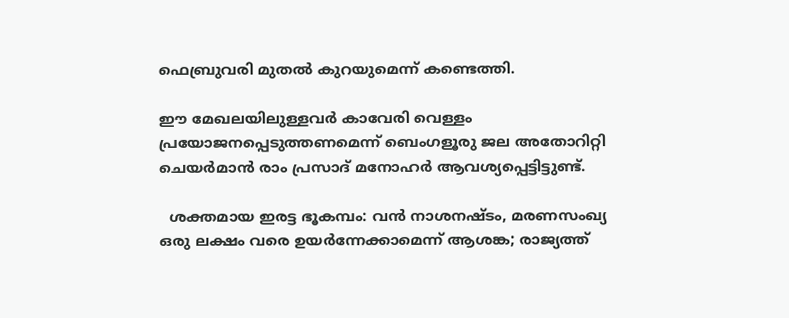ഫെബ്രുവരി മുതൽ കുറയുമെന്ന് കണ്ടെത്തി.

ഈ മേഖലയിലുള്ളവർ കാവേരി വെള്ളം പ്രയോജനപ്പെടുത്തണമെന്ന് ബെംഗളൂരു ജല അതോറിറ്റി ചെയർമാൻ രാം പ്രസാദ് മനോഹർ ആവശ്യപ്പെട്ടിട്ടുണ്ട്.

  ശക്തമായ ഇരട്ട ഭൂകമ്പം: വൻ നാശനഷ്ടം, മരണസംഖ്യ ഒരു ലക്ഷം വരെ ഉയർന്നേക്കാമെന്ന് ആശങ്ക; രാജ്യത്ത്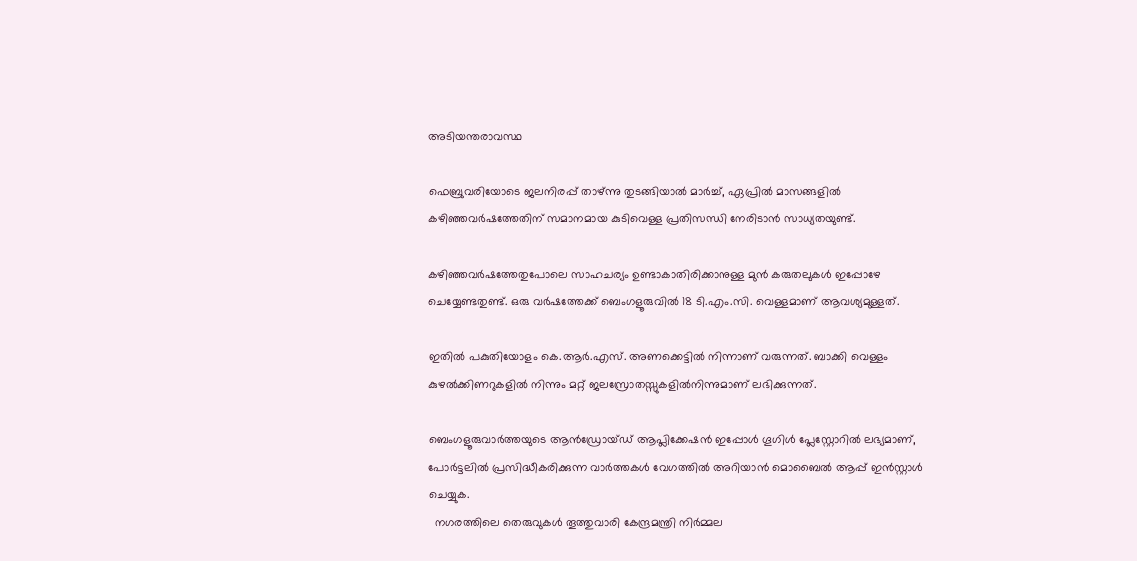അടിയന്തരാവസ്ഥ

ഫെബ്രുവരിയോടെ ജലനിരപ്പ് താഴ്‌ന്നു തുടങ്ങിയാൽ മാർച്ച്, ഏപ്രിൽ മാസങ്ങളിൽ കഴിഞ്ഞവർഷത്തേതിന് സമാനമായ കുടിവെള്ള പ്രതിസന്ധി നേരിടാൻ സാധ്യതയുണ്ട്.

കഴിഞ്ഞവർഷത്തേതുപോലെ സാഹചര്യം ഉണ്ടാകാതിരിക്കാനുള്ള മുൻ കരുതലുകൾ ഇപ്പോഴേ ചെയ്യേണ്ടതുണ്ട്. ഒരു വർഷത്തേക്ക് ബെംഗളൂരുവിൽ 18 ടി.എം.സി. വെള്ളമാണ് ആവശ്യമുള്ളത്.

ഇതിൽ പകുതിയോളം കെ.ആർ.എസ്. അണക്കെട്ടിൽ നിന്നാണ് വരുന്നത്. ബാക്കി വെള്ളം കുഴൽക്കിണറുകളിൽ നിന്നും മറ്റ് ജലസ്രോതസ്സുകളിൽനിന്നുമാണ് ലഭിക്കുന്നത്.

ബെംഗളൂരുവാർത്തയുടെ ആൻഡ്രോയ്ഡ് ആപ്ലിക്കേഷൻ ഇപ്പോൾ ഗൂഗിൾ പ്ലേസ്റ്റോറിൽ ലഭ്യമാണ്, പോർട്ടലിൽ പ്രസിദ്ധീകരിക്കുന്ന വാർത്തകൾ വേഗത്തിൽ അറിയാൻ മൊബൈൽ ആപ്പ് ഇൻസ്റ്റാൾ ചെയ്യുക.
  നഗരത്തിലെ തെരുവുകൾ തൂത്തുവാരി കേന്ദ്രമന്ത്രി നിർമ്മല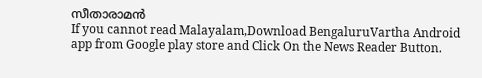സീതാരാമൻ
If you cannot read Malayalam,Download BengaluruVartha Android app from Google play store and Click On the News Reader Button.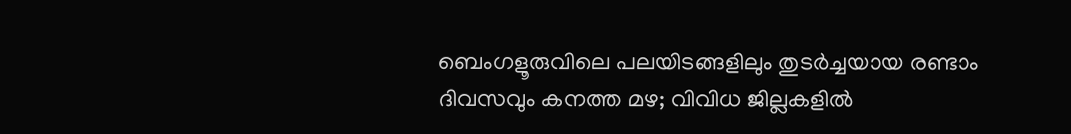ബെംഗളൂരുവിലെ പലയിടങ്ങളിലും തുടർച്ചയായ രണ്ടാം ദിവസവും കനത്ത മഴ; വിവിധ ജില്ലകളിൽ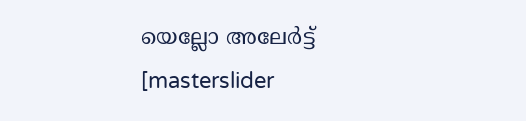യെല്ലോ അലേർട്ട്
[masterslider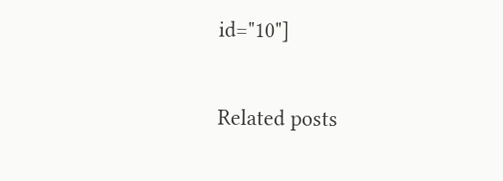id="10"]

Related posts